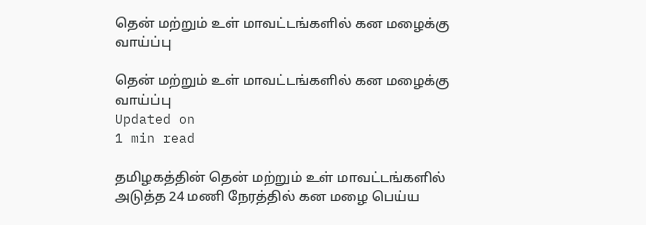தென் மற்றும் உள் மாவட்டங்களில் கன மழைக்கு வாய்ப்பு

தென் மற்றும் உள் மாவட்டங்களில் கன மழைக்கு வாய்ப்பு
Updated on
1 min read

தமிழகத்தின் தென் மற்றும் உள் மாவட்டங்களில் அடுத்த 24 மணி நேரத்தில் கன மழை பெய்ய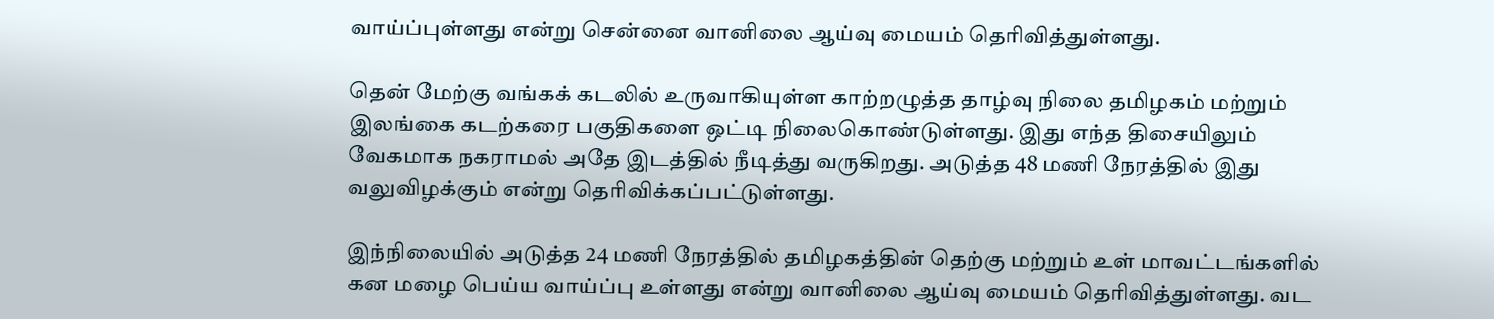வாய்ப்புள்ளது என்று சென்னை வானிலை ஆய்வு மையம் தெரிவித்துள்ளது.

தென் மேற்கு வங்கக் கடலில் உருவாகியுள்ள காற்றழுத்த தாழ்வு நிலை தமிழகம் மற்றும் இலங்கை கடற்கரை பகுதிகளை ஒட்டி நிலைகொண்டுள்ளது. இது எந்த திசையிலும் வேகமாக நகராமல் அதே இடத்தில் நீடித்து வருகிறது. அடுத்த 48 மணி நேரத்தில் இது வலுவிழக்கும் என்று தெரிவிக்கப்பட்டுள்ளது.

இந்நிலையில் அடுத்த 24 மணி நேரத்தில் தமிழகத்தின் தெற்கு மற்றும் உள் மாவட்டங்களில் கன மழை பெய்ய வாய்ப்பு உள்ளது என்று வானிலை ஆய்வு மையம் தெரிவித்துள்ளது. வட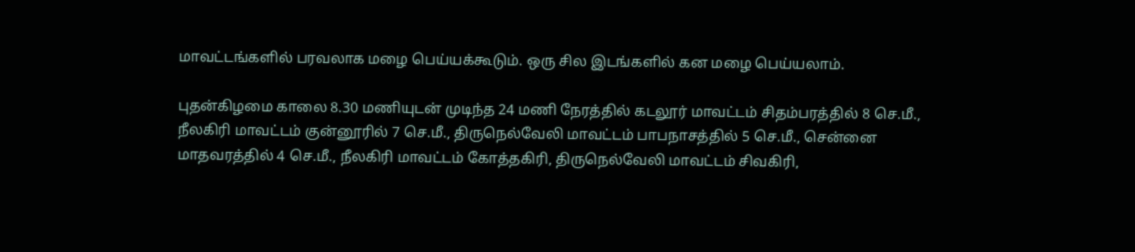மாவட்டங்களில் பரவலாக மழை பெய்யக்கூடும். ஒரு சில இடங்களில் கன மழை பெய்யலாம்.

புதன்கிழமை காலை 8.30 மணியுடன் முடிந்த 24 மணி நேரத்தில் கடலூர் மாவட்டம் சிதம்பரத்தில் 8 செ.மீ., நீலகிரி மாவட்டம் குன்னூரில் 7 செ.மீ., திருநெல்வேலி மாவட்டம் பாபநாசத்தில் 5 செ.மீ., சென்னை மாதவரத்தில் 4 செ.மீ., நீலகிரி மாவட்டம் கோத்தகிரி, திருநெல்வேலி மாவட்டம் சிவகிரி,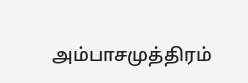அம்பாசமுத்திரம்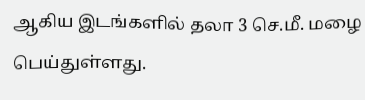ஆகிய இடங்களில் தலா 3 செ.மீ. மழை பெய்துள்ளது.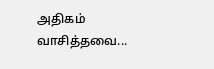அதிகம் வாசித்தவை...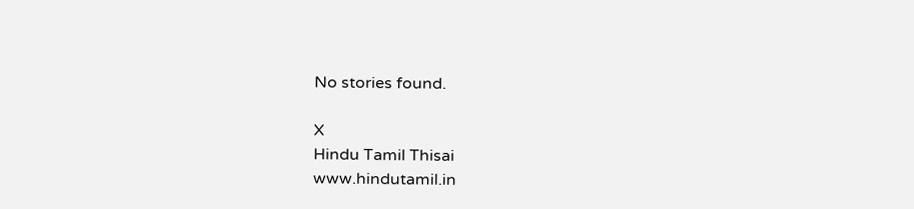No stories found.

X
Hindu Tamil Thisai
www.hindutamil.in